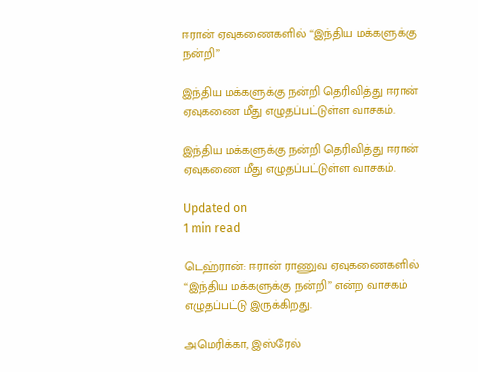ஈரான் ஏவுகணைகளில் ‘‘இந்திய மக்களுக்கு நன்றி’’

இந்திய மக்களுக்கு நன்றி தெரிவித்து ஈரான் ஏவுகணை மீது எழுதப்பட்டுள்ள வாசகம்.

இந்திய மக்களுக்கு நன்றி தெரிவித்து ஈரான் ஏவுகணை மீது எழுதப்பட்டுள்ள வாசகம்.

Updated on
1 min read

டெஹ்ரான்: ஈரான் ராணுவ ஏவுகணைகளில் ‘‘இந்திய மக்களுக்கு நன்றி’’ என்ற வாசகம் எழுதப்பட்டு இருக்கிறது.

அமெரிக்கா, இஸ்ரேல்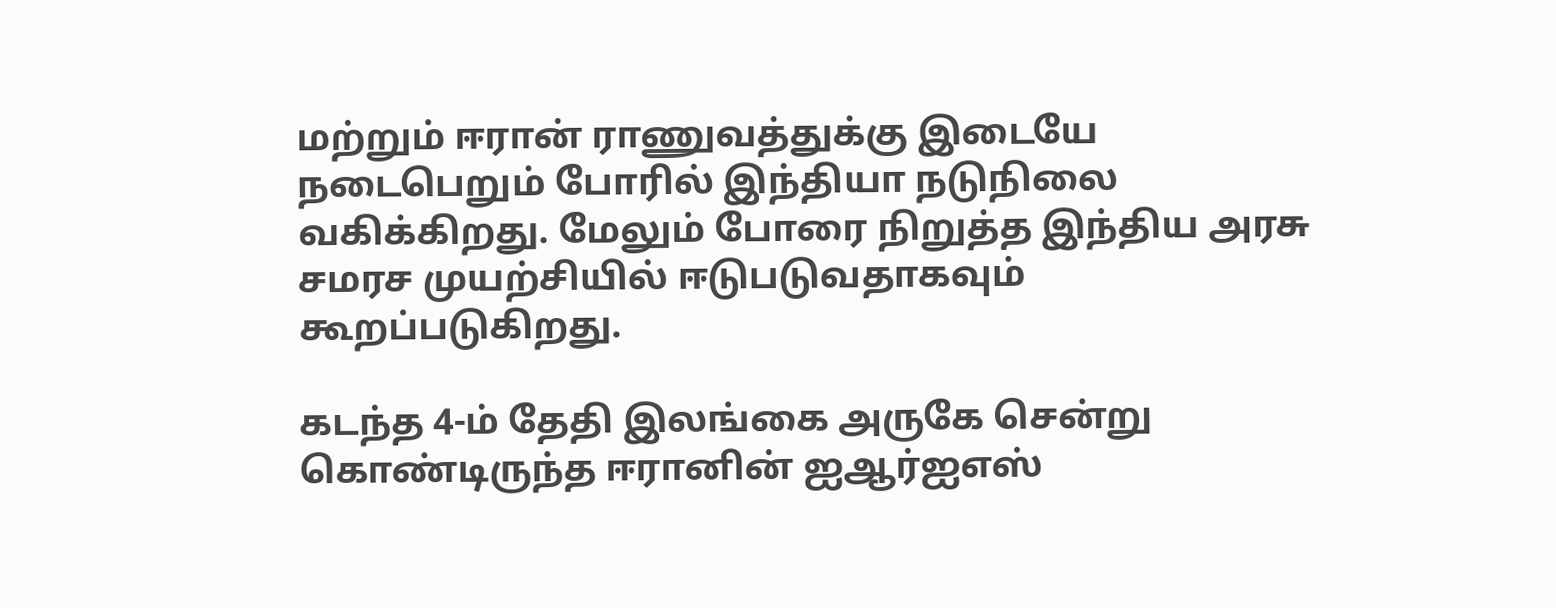மற்றும் ஈரான் ராணுவத்துக்கு இடையே நடைபெறும் போரில் இந்தியா நடுநிலை வகிக்கிறது. மேலும் போரை நிறுத்த இந்திய அரசு சமரச முயற்சியில் ஈடுபடுவதாகவும் கூறப்படுகிறது.

கடந்த 4-ம் தேதி இலங்கை அருகே சென்று கொண்டிருந்த ஈரானின் ஐஆர்ஐஎஸ்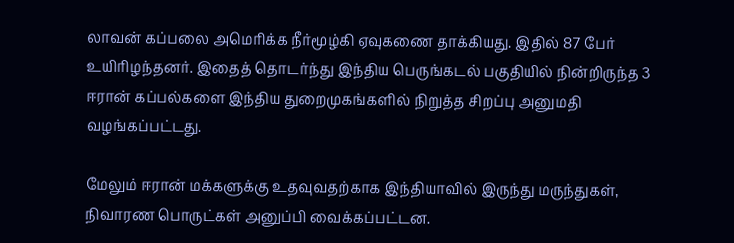லாவன் கப்பலை அமெரிக்க நீர்மூழ்கி ஏவுகணை தாக்கியது. இதில் 87 பேர் உயிரிழந்தனர். இதைத் தொடர்ந்து இந்திய பெருங்கடல் பகுதியில் நின்றிருந்த 3 ஈரான் கப்பல்களை இந்திய துறைமுகங்களில் நிறுத்த சிறப்பு அனுமதி வழங்கப்பட்டது.

மேலும் ஈரான் மக்களுக்கு உதவுவதற்காக இந்தியாவில் இருந்து மருந்துகள், நிவாரண பொருட்கள் அனுப்பி வைக்கப்பட்டன.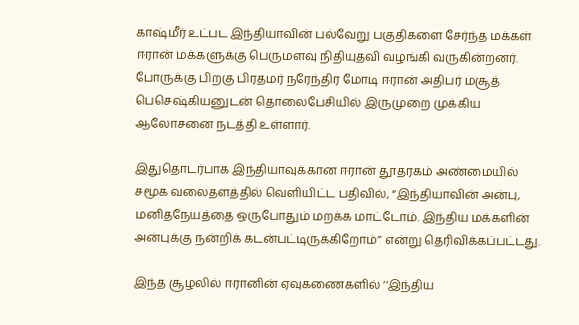காஷ்மீர் உட்பட இந்தியாவின் பல்வேறு பகுதிகளை சேர்ந்த மக்கள் ஈரான் மக்களுக்கு பெருமளவு நிதியுதவி வழங்கி வருகின்றனர். போருக்கு பிறகு பிரதமர் நரேந்திர மோடி ஈரான் அதிபர் மசூத் பெசெஷ்கியனுடன் தொலைபேசியில் இருமுறை முக்கிய ஆலோசனை நடத்தி உள்ளார்.

இதுதொடர்பாக இந்தியாவுக்கான ஈரான் தூதரகம் அண்மையில் சமூக வலைதளத்தில் வெளியிட்ட பதிவில், “இந்தியாவின் அன்பு, மனிதநேயத்தை ஒருபோதும் மறக்க மாட்டோம். இந்திய மக்களின் அன்புக்கு நன்றிக் கடன்பட்டிருக்கிறோம்’’ என்று தெரிவிக்கப்பட்டது.

இந்த சூழலில் ஈரானின் ஏவுகணைகளில் ‘‘இந்திய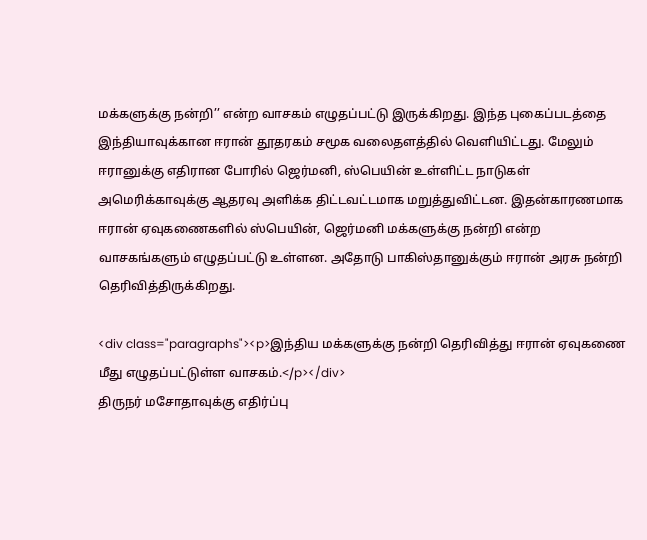மக்களுக்கு நன்றி’’ என்ற வாசகம் எழுதப்பட்டு இருக்கிறது. இந்த புகைப்படத்தை இந்தியாவுக்கான ஈரான் தூதரகம் சமூக வலைதளத்தில் வெளியிட்டது. மேலும் ஈரானுக்கு எதிரான போரில் ஜெர்மனி, ஸ்பெயின் உள்ளிட்ட நாடுகள் அமெரிக்காவுக்கு ஆதரவு அளிக்க திட்டவட்டமாக மறுத்துவிட்டன. இதன்காரணமாக ஈரான் ஏவுகணைகளில் ஸ்பெயின், ஜெர்மனி மக்களுக்கு நன்றி என்ற வாசகங்களும் எழுதப்பட்டு உள்ளன. அதோடு பாகிஸ்தானுக்கும் ஈரான் அரசு நன்றி தெரிவித்திருக்கிறது.

<div class="paragraphs"><p>இந்திய மக்களுக்கு நன்றி தெரிவித்து ஈரான் ஏவுகணை மீது எழுதப்பட்டுள்ள வாசகம்.</p></div>
திருநர் மசோதாவுக்கு எதிர்ப்பு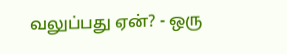வலுப்பது ஏன்? - ஒரு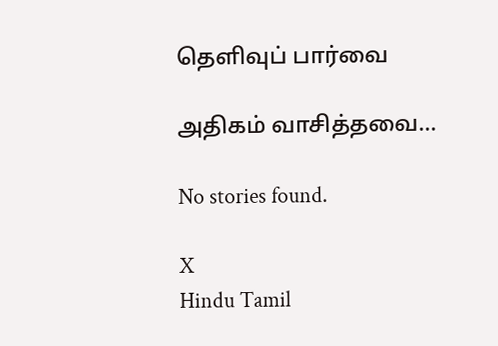தெளிவுப் பார்வை

அதிகம் வாசித்தவை...

No stories found.

X
Hindu Tamil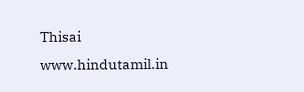Thisai
www.hindutamil.in